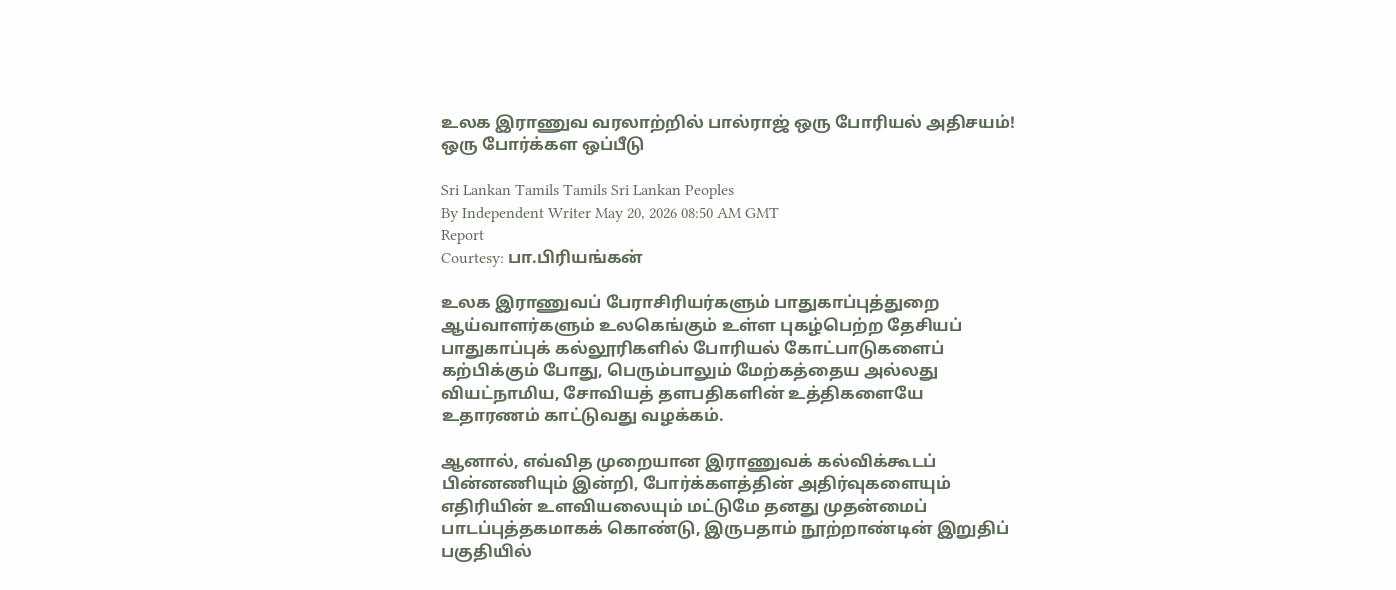உலக இராணுவ வரலாற்றில் பால்ராஜ் ஒரு போரியல் அதிசயம்! ஒரு போர்க்கள ஒப்பீடு

Sri Lankan Tamils Tamils Sri Lankan Peoples
By Independent Writer May 20, 2026 08:50 AM GMT
Report
Courtesy: பா.பிரியங்கன்

உலக இராணுவப் பேராசிரியர்களும் பாதுகாப்புத்துறை ஆய்வாளர்களும் உலகெங்கும் உள்ள புகழ்பெற்ற தேசியப் பாதுகாப்புக் கல்லூரிகளில் போரியல் கோட்பாடுகளைப் கற்பிக்கும் போது, பெரும்பாலும் மேற்கத்தைய அல்லது வியட்நாமிய, சோவியத் தளபதிகளின் உத்திகளையே உதாரணம் காட்டுவது வழக்கம்.

ஆனால், எவ்வித முறையான இராணுவக் கல்விக்கூடப் பின்னணியும் இன்றி, போர்க்களத்தின் அதிர்வுகளையும் எதிரியின் உளவியலையும் மட்டுமே தனது முதன்மைப் பாடப்புத்தகமாகக் கொண்டு, இருபதாம் நூற்றாண்டின் இறுதிப் பகுதியில்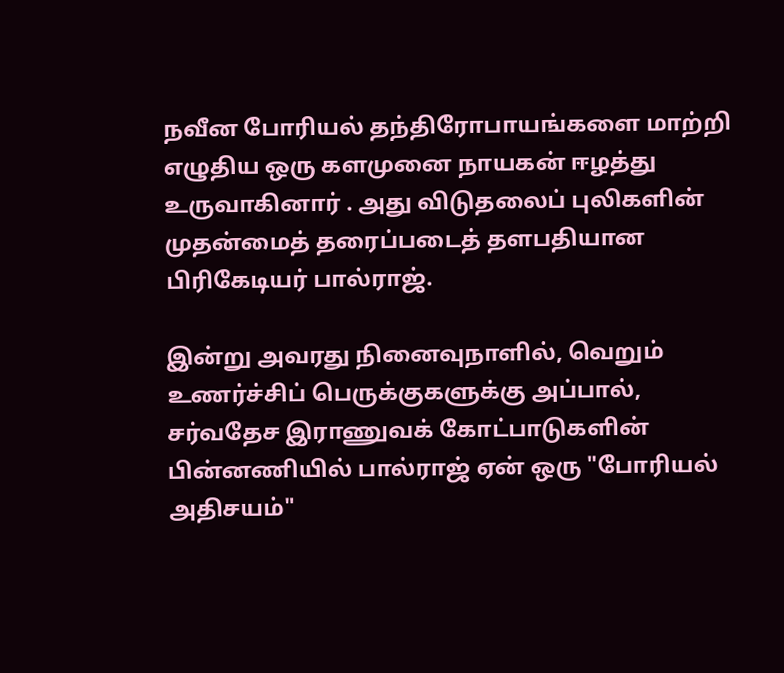நவீன போரியல் தந்திரோபாயங்களை மாற்றி எழுதிய ஒரு களமுனை நாயகன் ஈழத்து உருவாகினார் . அது விடுதலைப் புலிகளின் முதன்மைத் தரைப்படைத் தளபதியான பிரிகேடியர் பால்ராஜ்.

இன்று அவரது நினைவுநாளில், வெறும் உணர்ச்சிப் பெருக்குகளுக்கு அப்பால், சர்வதேச இராணுவக் கோட்பாடுகளின் பின்னணியில் பால்ராஜ் ஏன் ஒரு "போரியல் அதிசயம்"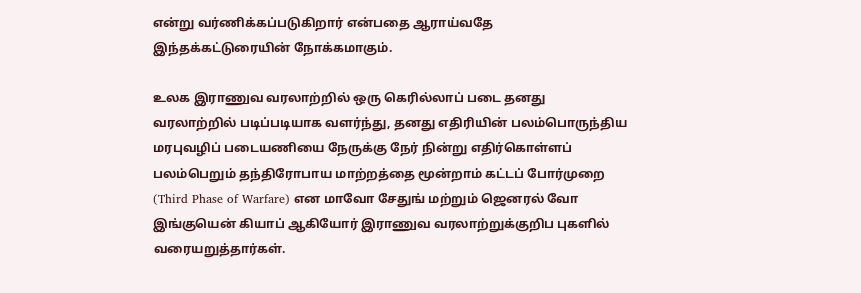என்று வர்ணிக்கப்படுகிறார் என்பதை ஆராய்வதே இந்தக்கட்டுரையின் நோக்கமாகும்.

உலக இராணுவ வரலாற்றில் ஒரு கெரில்லாப் படை தனது வரலாற்றில் படிப்படியாக வளர்ந்து, தனது எதிரியின் பலம்பொருந்திய மரபுவழிப் படையணியை நேருக்கு நேர் நின்று எதிர்கொள்ளப் பலம்பெறும் தந்திரோபாய மாற்றத்தை மூன்றாம் கட்டப் போர்முறை (Third Phase of Warfare) என மாவோ சேதுங் மற்றும் ஜெனரல் வோ இங்குயென் கியாப் ஆகியோர் இராணுவ வரலாற்றுக்குறிப புகளில் வரையறுத்தார்கள்.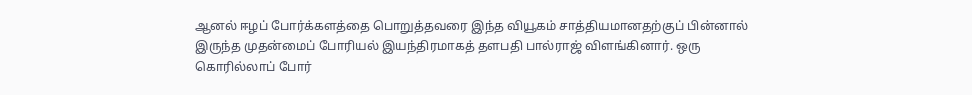ஆனல் ஈழப் போர்க்களத்தை பொறுத்தவரை இந்த வியூகம் சாத்தியமானதற்குப் பின்னால் இருந்த முதன்மைப் போரியல் இயந்திரமாகத் தளபதி பால்ராஜ் விளங்கினார். ஒரு கொரில்லாப் போர்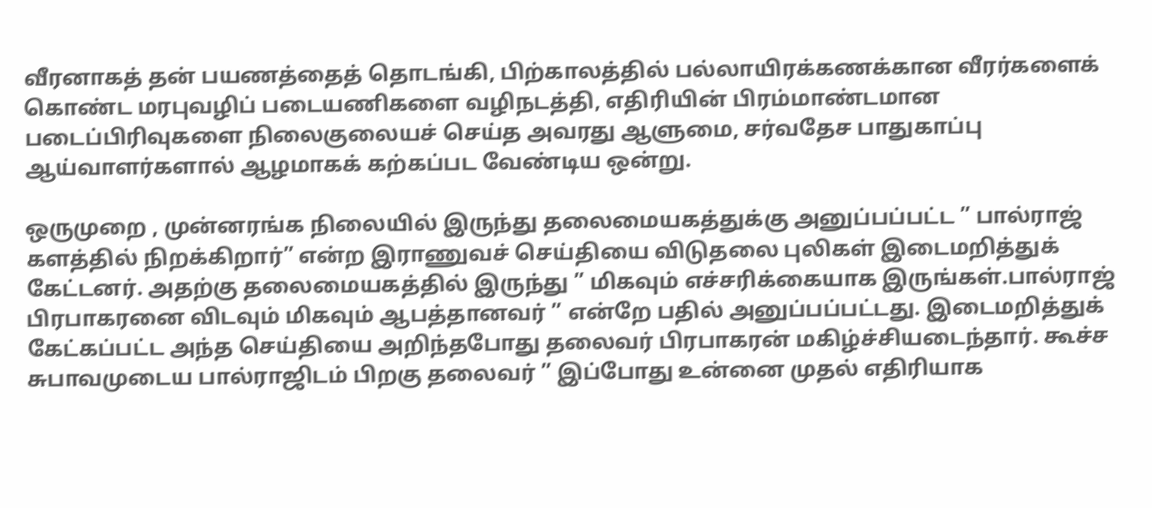வீரனாகத் தன் பயணத்தைத் தொடங்கி, பிற்காலத்தில் பல்லாயிரக்கணக்கான வீரர்களைக் கொண்ட மரபுவழிப் படையணிகளை வழிநடத்தி, எதிரியின் பிரம்மாண்டமான படைப்பிரிவுகளை நிலைகுலையச் செய்த அவரது ஆளுமை, சர்வதேச பாதுகாப்பு ஆய்வாளர்களால் ஆழமாகக் கற்கப்பட வேண்டிய ஒன்று.

ஒருமுறை , முன்னரங்க நிலையில் இருந்து தலைமையகத்துக்கு அனுப்பப்பட்ட ” பால்ராஜ் களத்தில் நிறக்கிறார்” என்ற இராணுவச் செய்தியை விடுதலை புலிகள் இடைமறித்துக் கேட்டனர். அதற்கு தலைமையகத்தில் இருந்து ” மிகவும் எச்சரிக்கையாக இருங்கள்.பால்ராஜ் பிரபாகரனை விடவும் மிகவும் ஆபத்தானவர் ” என்றே பதில் அனுப்பப்பட்டது. இடைமறித்துக் கேட்கப்பட்ட அந்த செய்தியை அறிந்தபோது தலைவர் பிரபாகரன் மகிழ்ச்சியடைந்தார். கூச்ச சுபாவமுடைய பால்ராஜிடம் பிறகு தலைவர் ” இப்போது உன்னை முதல் எதிரியாக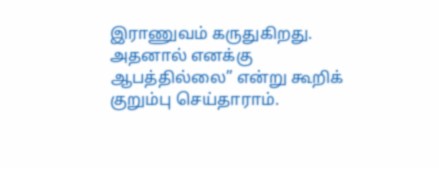இராணுவம் கருதுகிறது. அதனால் எனக்கு ஆபத்தில்லை” என்று கூறிக் குறும்பு செய்தாராம்.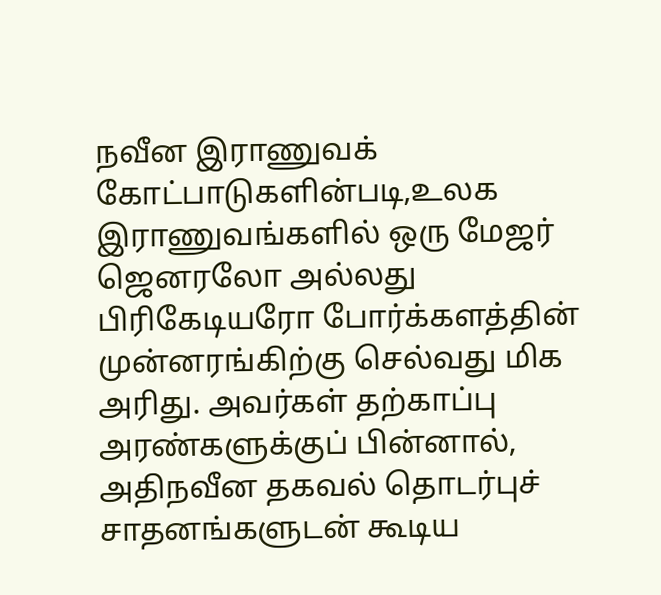நவீன இராணுவக் கோட்பாடுகளின்படி,உலக இராணுவங்களில் ஒரு மேஜர் ஜெனரலோ அல்லது பிரிகேடியரோ போர்க்களத்தின் முன்னரங்கிற்கு செல்வது மிக அரிது. அவர்கள் தற்காப்பு அரண்களுக்குப் பின்னால், அதிநவீன தகவல் தொடர்புச் சாதனங்களுடன் கூடிய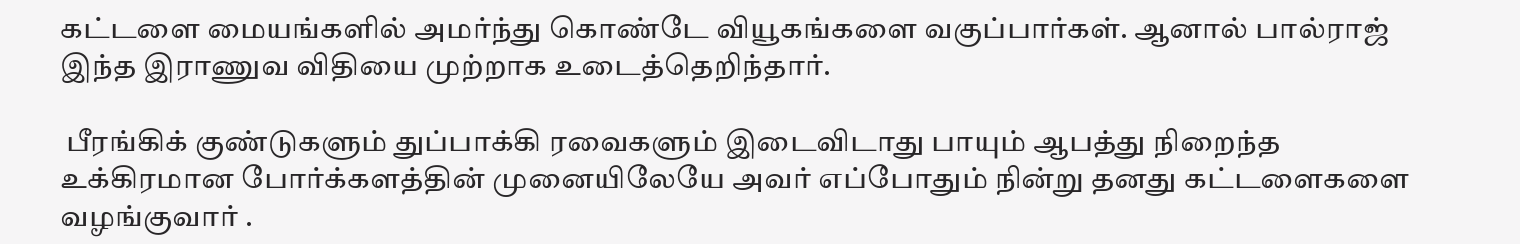கட்டளை மையங்களில் அமர்ந்து கொண்டே வியூகங்களை வகுப்பார்கள். ஆனால் பால்ராஜ் இந்த இராணுவ விதியை முற்றாக உடைத்தெறிந்தார்.

 பீரங்கிக் குண்டுகளும் துப்பாக்கி ரவைகளும் இடைவிடாது பாயும் ஆபத்து நிறைந்த உக்கிரமான போர்க்களத்தின் முனையிலேயே அவர் எப்போதும் நின்று தனது கட்டளைகளை வழங்குவார் .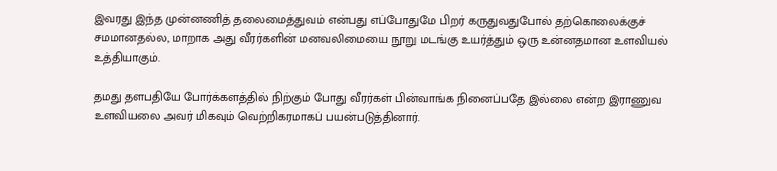இவரது இந்த முன்னணித் தலைமைத்துவம் என்பது எப்போதுமே பிறர் கருதுவதுபோல் தற்கொலைக்குச் சமமானதல்ல, மாறாக அது வீரர்களின் மனவலிமையை நூறு மடங்கு உயர்த்தும் ஒரு உன்னதமான உளவியல் உத்தியாகும்.

தமது தளபதியே போர்க்களத்தில் நிற்கும் போது வீரர்கள் பின்வாங்க நினைப்பதே இல்லை என்ற இராணுவ உளவியலை அவர் மிகவும் வெற்றிகரமாகப் பயன்படுத்தினார்.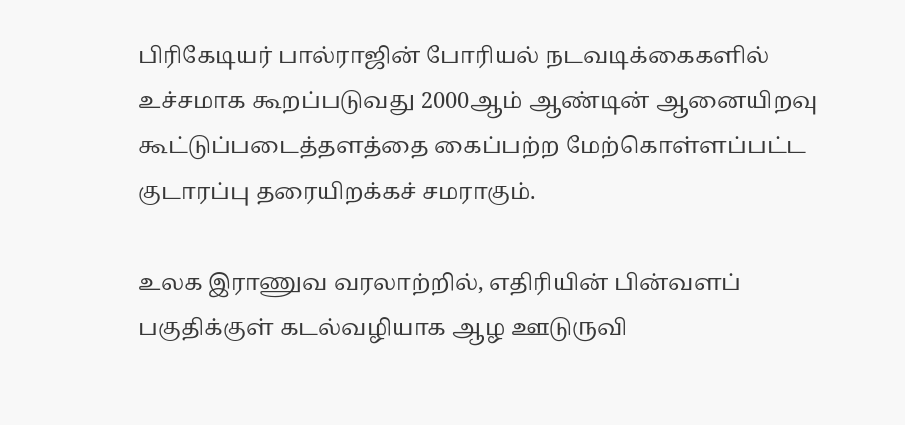பிரிகேடியர் பால்ராஜின் போரியல் நடவடிக்கைகளில் உச்சமாக கூறப்படுவது 2000ஆம் ஆண்டின் ஆனையிறவு கூட்டுப்படைத்தளத்தை கைப்பற்ற மேற்கொள்ளப்பட்ட குடாரப்பு தரையிறக்கச் சமராகும்.

உலக இராணுவ வரலாற்றில், எதிரியின் பின்வளப் பகுதிக்குள் கடல்வழியாக ஆழ ஊடுருவி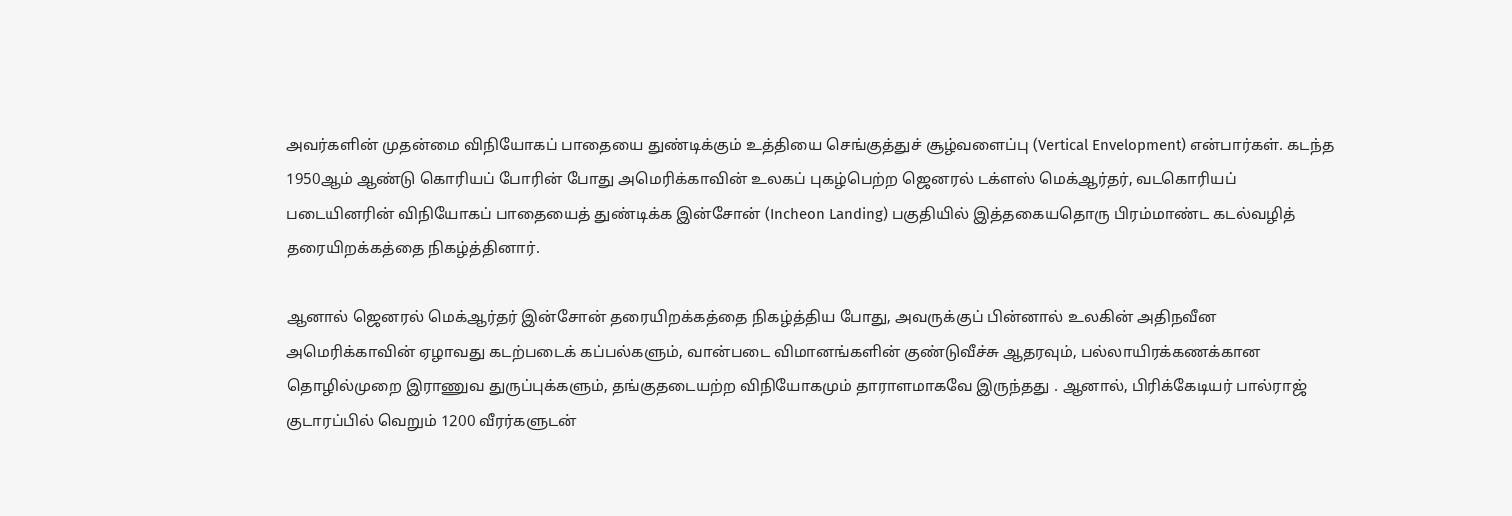அவர்களின் முதன்மை விநியோகப் பாதையை துண்டிக்கும் உத்தியை செங்குத்துச் சூழ்வளைப்பு (Vertical Envelopment) என்பார்கள். கடந்த 1950ஆம் ஆண்டு கொரியப் போரின் போது அமெரிக்காவின் உலகப் புகழ்பெற்ற ஜெனரல் டக்ளஸ் மெக்ஆர்தர், வடகொரியப் படையினரின் விநியோகப் பாதையைத் துண்டிக்க இன்சோன் (Incheon Landing) பகுதியில் இத்தகையதொரு பிரம்மாண்ட கடல்வழித் தரையிறக்கத்தை நிகழ்த்தினார்.

ஆனால் ஜெனரல் மெக்ஆர்தர் இன்சோன் தரையிறக்கத்தை நிகழ்த்திய போது, அவருக்குப் பின்னால் உலகின் அதிநவீன அமெரிக்காவின் ஏழாவது கடற்படைக் கப்பல்களும், வான்படை விமானங்களின் குண்டுவீச்சு ஆதரவும், பல்லாயிரக்கணக்கான தொழில்முறை இராணுவ துருப்புக்களும், தங்குதடையற்ற விநியோகமும் தாராளமாகவே இருந்தது . ஆனால், பிரிக்கேடியர் பால்ராஜ் குடாரப்பில் வெறும் 1200 வீரர்களுடன்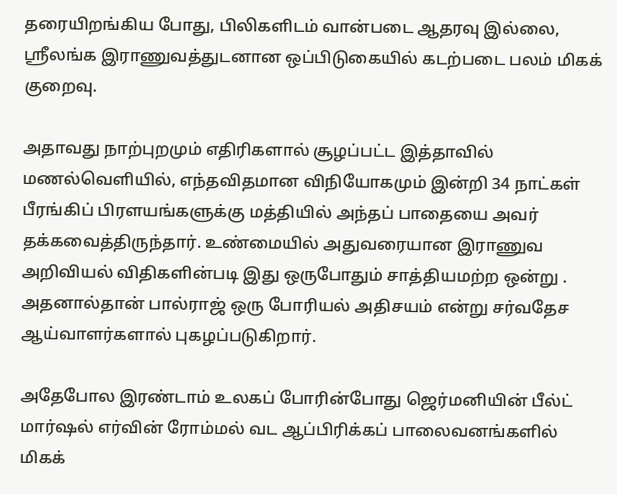தரையிறங்கிய போது, பிலிகளிடம் வான்படை ஆதரவு இல்லை, ஶ்ரீலங்க இராணுவத்துடனான ஒப்பிடுகையில் கடற்படை பலம் மிகக் குறைவு.

அதாவது நாற்புறமும் எதிரிகளால் சூழப்பட்ட இத்தாவில் மணல்வெளியில், எந்தவிதமான விநியோகமும் இன்றி 34 நாட்கள் பீரங்கிப் பிரளயங்களுக்கு மத்தியில் அந்தப் பாதையை அவர் தக்கவைத்திருந்தார். உண்மையில் அதுவரையான இராணுவ அறிவியல் விதிகளின்படி இது ஒருபோதும் சாத்தியமற்ற ஒன்று . அதனால்தான் பால்ராஜ் ஒரு போரியல் அதிசயம் என்று சர்வதேச ஆய்வாளர்களால் புகழப்படுகிறார்.

அதேபோல இரண்டாம் உலகப் போரின்போது ஜெர்மனியின் பீல்ட் மார்ஷல் எர்வின் ரோம்மல் வட ஆப்பிரிக்கப் பாலைவனங்களில் மிகக்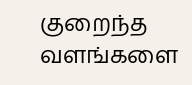குறைந்த வளங்களை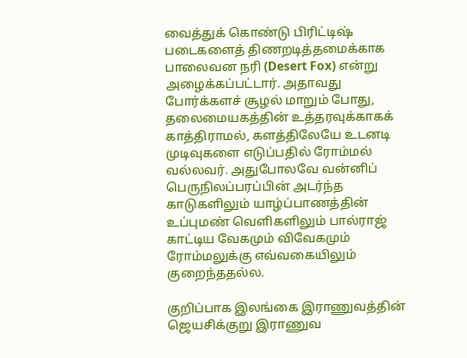வைத்துக் கொண்டு பிரிட்டிஷ் படைகளைத் திணறடித்தமைக்காக பாலைவன நரி (Desert Fox) என்று அழைக்கப்பட்டார். அதாவது போர்க்களச் சூழல் மாறும் போது, தலைமையகத்தின் உத்தரவுக்காகக் காத்திராமல், களத்திலேயே உடனடி முடிவுகளை எடுப்பதில் ரோம்மல் வல்லவர். அதுபோலவே வன்னிப் பெருநிலப்பரப்பின் அடர்ந்த காடுகளிலும் யாழ்ப்பாணத்தின் உப்புமண் வெளிகளிலும் பால்ராஜ் காட்டிய வேகமும் விவேகமும் ரோம்மலுக்கு எவ்வகையிலும் குறைந்ததல்ல.

குறிப்பாக இலங்கை இராணுவத்தின் ஜெயசிக்குறு இராணுவ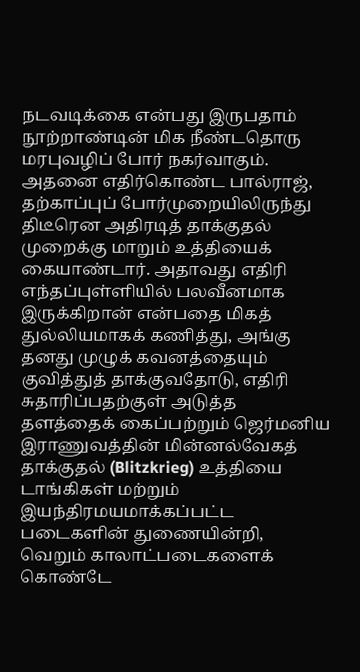நடவடிக்கை என்பது இருபதாம் நூற்றாண்டின் மிக நீண்டதொரு மரபுவழிப் போர் நகர்வாகும். அதனை எதிர்கொண்ட பால்ராஜ், தற்காப்புப் போர்முறையிலிருந்து திடீரென அதிரடித் தாக்குதல் முறைக்கு மாறும் உத்தியைக் கையாண்டார். அதாவது எதிரி எந்தப்புள்ளியில் பலவீனமாக இருக்கிறான் என்பதை மிகத் துல்லியமாகக் கணித்து, அங்கு தனது முழுக் கவனத்தையும் குவித்துத் தாக்குவதோடு, எதிரி சுதாரிப்பதற்குள் அடுத்த தளத்தைக் கைப்பற்றும் ஜெர்மனிய இராணுவத்தின் மின்னல்வேகத் தாக்குதல் (Blitzkrieg) உத்தியை டாங்கிகள் மற்றும் இயந்திரமயமாக்கப்பட்ட படைகளின் துணையின்றி, வெறும் காலாட்படைகளைக் கொண்டே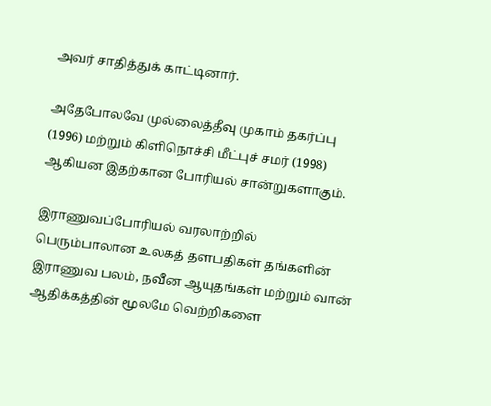அவர் சாதித்துக் காட்டினார்.

அதேபோலவே முல்லைத்தீவு முகாம் தகர்ப்பு (1996) மற்றும் கிளிநொச்சி மீட்புச் சமர் (1998) ஆகியன இதற்கான போரியல் சான்றுகளாகும்.

இராணுவப்போரியல் வரலாற்றில் பெரும்பாலான உலகத் தளபதிகள் தங்களின் இராணுவ பலம், நவீன ஆயுதங்கள் மற்றும் வான் ஆதிக்கத்தின் மூலமே வெற்றிகளை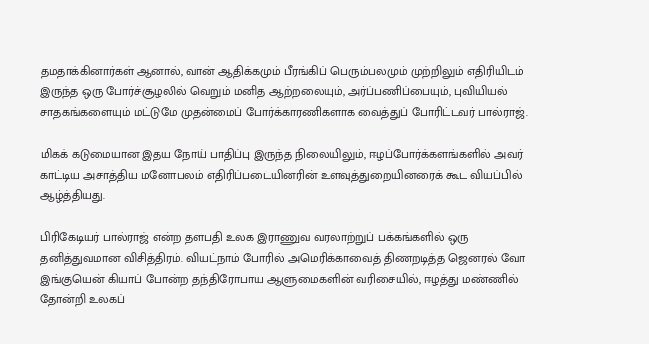தமதாக்கினார்கள் ஆனால், வான் ஆதிக்கமும் பீரங்கிப் பெரும்பலமும் முற்றிலும் எதிரியிடம் இருந்த ஒரு போர்ச்சூழலில் வெறும் மனித ஆற்றலையும், அர்ப்பணிப்பையும், புவியியல் சாதகங்களையும் மட்டுமே முதன்மைப் போர்க்காரணிகளாக வைத்துப் போரிட்டவர் பால்ராஜ்.

மிகக் கடுமையான இதய நோய் பாதிப்பு இருந்த நிலையிலும், ஈழப்போர்க்களங்களில் அவர் காட்டிய அசாத்திய மனோபலம் எதிரிப்படையினரின் உளவுத்துறையினரைக் கூட வியப்பில் ஆழ்த்தியது.

பிரிகேடியர் பால்ராஜ் என்ற தளபதி உலக இராணுவ வரலாற்றுப் பக்கங்களில் ஒரு தனித்துவமான விசித்திரம். வியட்நாம் போரில் அமெரிக்காவைத் திணறடித்த ஜெனரல் வோ இங்குயென் கியாப் போன்ற தந்திரோபாய ஆளுமைகளின் வரிசையில், ஈழத்து மண்ணில் தோன்றி உலகப்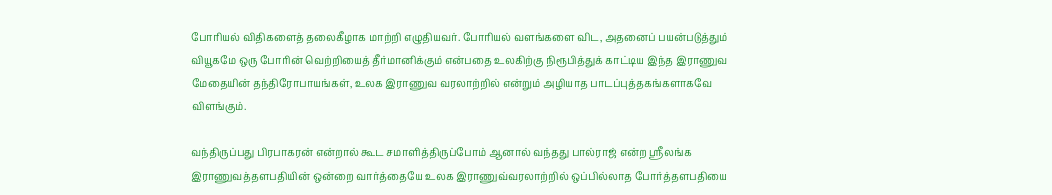போரியல் விதிகளைத் தலைகீழாக மாற்றி எழுதியவர். போரியல் வளங்களை விட, அதனைப் பயன்படுத்தும் வியூகமே ஒரு போரின் வெற்றியைத் தீர்மானிக்கும் என்பதை உலகிற்கு நிரூபித்துக் காட்டிய இந்த இராணுவ மேதையின் தந்திரோபாயங்கள், உலக இராணுவ வரலாற்றில் என்றும் அழியாத பாடப்புத்தகங்களாகவே விளங்கும்.

வந்திருப்பது பிரபாகரன் என்றால் கூட சமாளித்திருப்போம் ஆனால் வந்தது பால்ராஜ் என்ற ஶ்ரீலங்க இராணுவத்தளபதியின் ஒன்றை வார்த்தையே உலக இராணுவ்வரலாற்றில் ஒப்பில்லாத போர்த்தளபதியை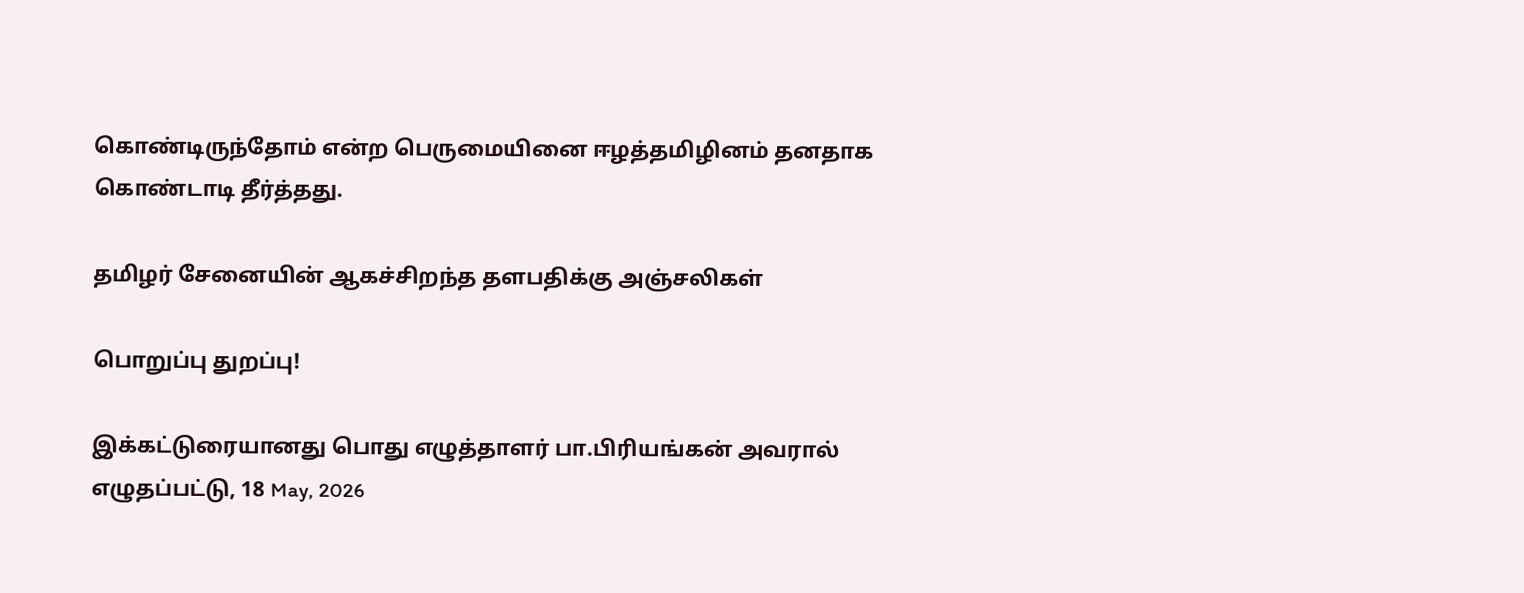கொண்டிருந்தோம் என்ற பெருமையினை ஈழத்தமிழினம் தனதாக கொண்டாடி தீர்த்தது.

தமிழர் சேனையின் ஆகச்சிறந்த தளபதிக்கு அஞ்சலிகள்

பொறுப்பு துறப்பு!

இக்கட்டுரையானது பொது எழுத்தாளர் பா.பிரியங்கன் அவரால் எழுதப்பட்டு, 18 May, 2026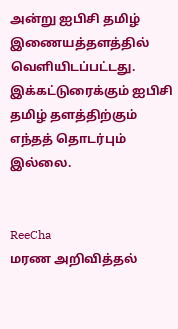அன்று ஐபிசி தமிழ் இணையத்தளத்தில் வெளியிடப்பட்டது. இக்கட்டுரைக்கும் ஐபிசி தமிழ் தளத்திற்கும் எந்தத் தொடர்பும் இல்லை.


ReeCha
மரண அறிவித்தல்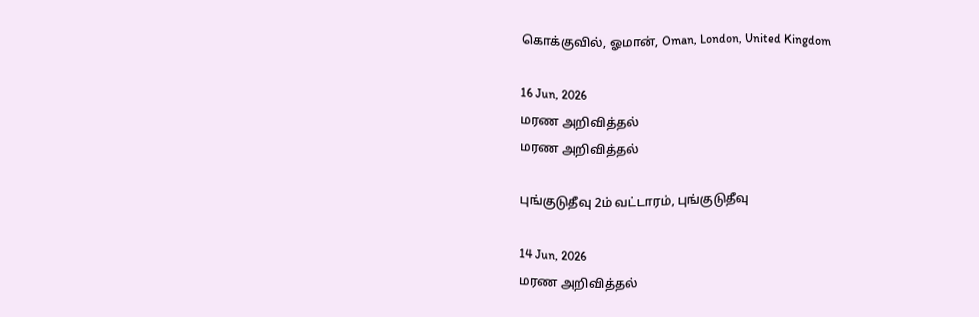கொக்குவில், ஓமான், Oman, London, United Kingdom

16 Jun, 2026
மரண அறிவித்தல்
மரண அறிவித்தல்

புங்குடுதீவு 2ம் வட்டாரம், புங்குடுதீவு

14 Jun, 2026
மரண அறிவித்தல்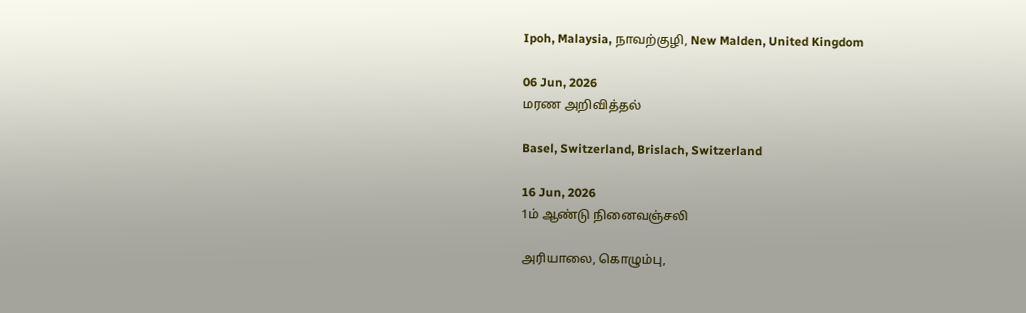Ipoh, Malaysia, நாவற்குழி, New Malden, United Kingdom

06 Jun, 2026
மரண அறிவித்தல்

Basel, Switzerland, Brislach, Switzerland

16 Jun, 2026
1ம் ஆண்டு நினைவஞ்சலி

அரியாலை, கொழும்பு,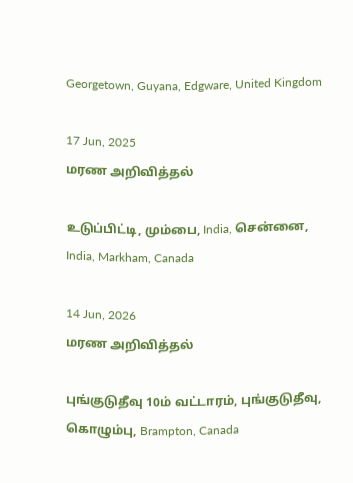Georgetown, Guyana, Edgware, United Kingdom

17 Jun, 2025
மரண அறிவித்தல்

உடுப்பிட்டி, மும்பை, India, சென்னை, India, Markham, Canada

14 Jun, 2026
மரண அறிவித்தல்

புங்குடுதீவு 10ம் வட்டாரம், புங்குடுதீவு, கொழும்பு, Brampton, Canada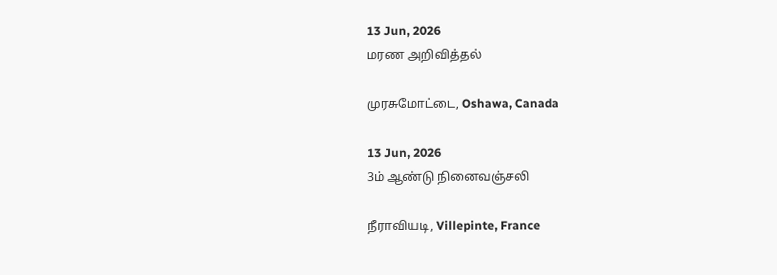13 Jun, 2026
மரண அறிவித்தல்

முரசுமோட்டை, Oshawa, Canada

13 Jun, 2026
3ம் ஆண்டு நினைவஞ்சலி

நீராவியடி, Villepinte, France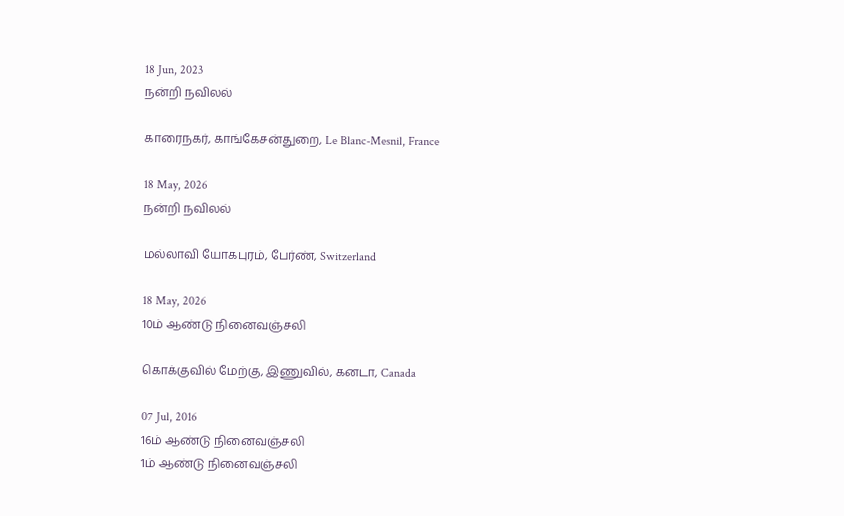18 Jun, 2023
நன்றி நவிலல்

காரைநகர், காங்கேசன்துறை, Le Blanc-Mesnil, France

18 May, 2026
நன்றி நவிலல்

மல்லாவி யோகபுரம், பேர்ண், Switzerland

18 May, 2026
10ம் ஆண்டு நினைவஞ்சலி

கொக்குவில் மேற்கு, இணுவில், கனடா, Canada

07 Jul, 2016
16ம் ஆண்டு நினைவஞ்சலி
1ம் ஆண்டு நினைவஞ்சலி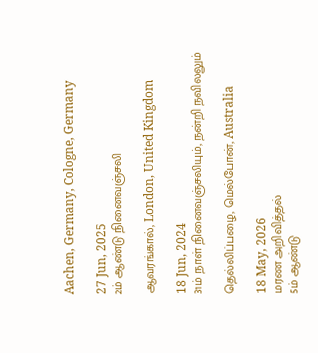Aachen, Germany, Cologne, Germany

27 Jun, 2025
2ம் ஆண்டு நினைவஞ்சலி

ஆவரங்கால், London, United Kingdom

18 Jun, 2024
31ம் நாள் நினைவஞ்சலியும், நன்றி நவிலலும்

தெல்லிப்பழை, மெல்போன், Australia

18 May, 2026
மரண அறிவித்தல்
5ம் ஆண்டு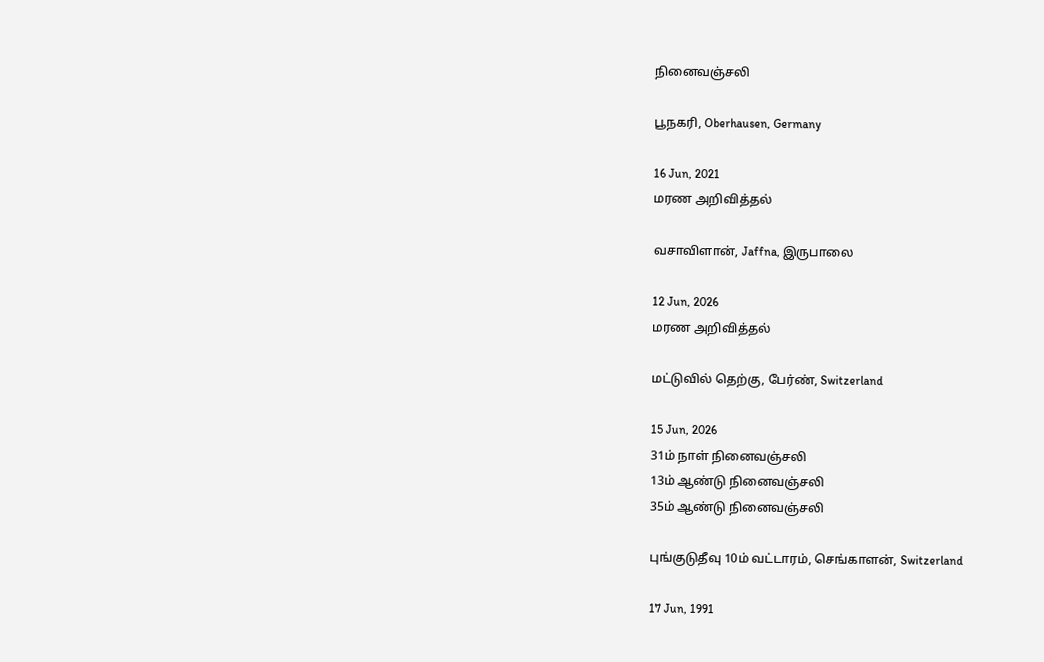நினைவஞ்சலி

பூநகரி, Oberhausen, Germany

16 Jun, 2021
மரண அறிவித்தல்

வசாவிளான், Jaffna, இருபாலை

12 Jun, 2026
மரண அறிவித்தல்

மட்டுவில் தெற்கு, பேர்ண், Switzerland

15 Jun, 2026
31ம் நாள் நினைவஞ்சலி
13ம் ஆண்டு நினைவஞ்சலி
35ம் ஆண்டு நினைவஞ்சலி

புங்குடுதீவு 10ம் வட்டாரம், செங்காளன், Switzerland

17 Jun, 1991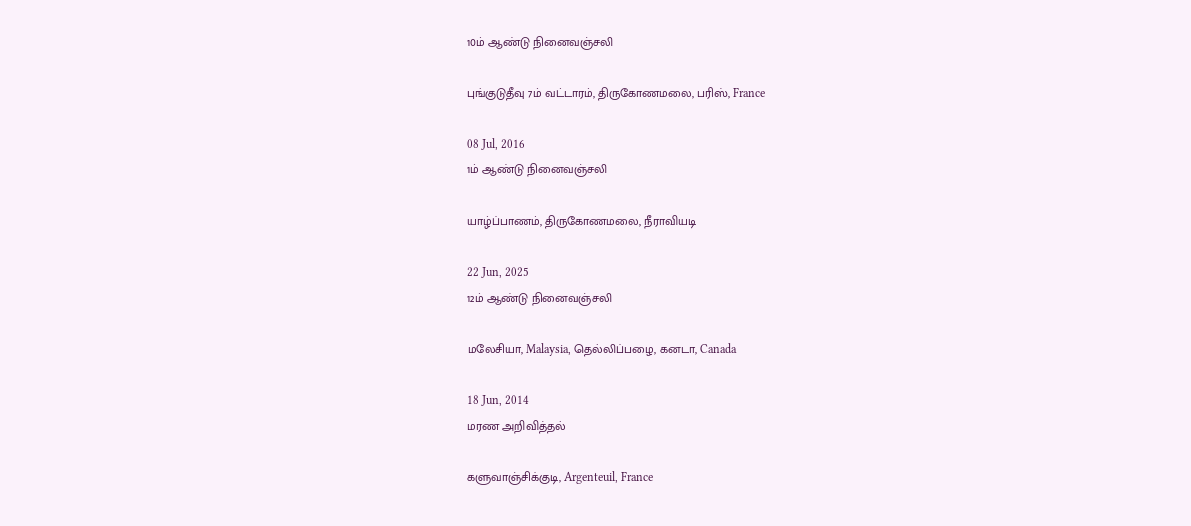10ம் ஆண்டு நினைவஞ்சலி

புங்குடுதீவு 7ம் வட்டாரம், திருகோணமலை, பரிஸ், France

08 Jul, 2016
1ம் ஆண்டு நினைவஞ்சலி

யாழ்ப்பாணம், திருகோணமலை, நீராவியடி

22 Jun, 2025
12ம் ஆண்டு நினைவஞ்சலி

மலேசியா, Malaysia, தெல்லிப்பழை, கனடா, Canada

18 Jun, 2014
மரண அறிவித்தல்

களுவாஞ்சிக்குடி, Argenteuil, France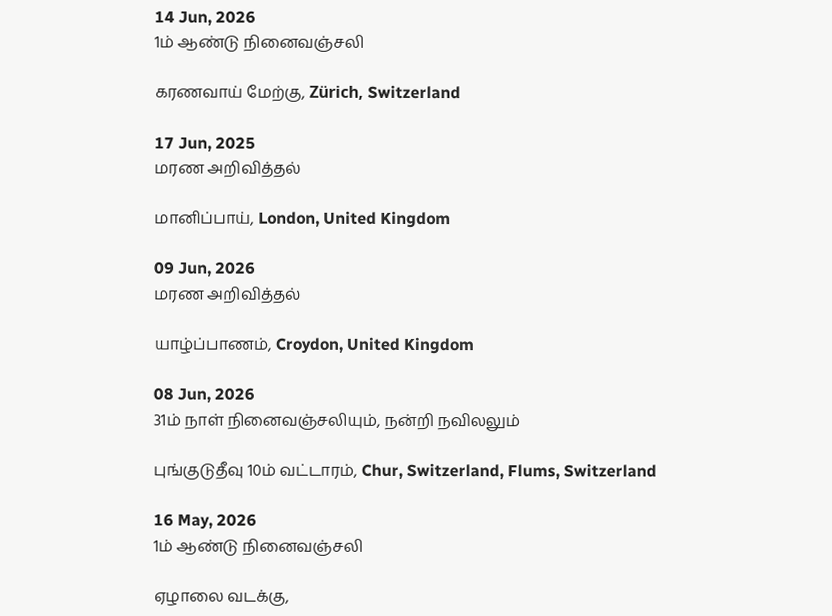14 Jun, 2026
1ம் ஆண்டு நினைவஞ்சலி

கரணவாய் மேற்கு, Zürich, Switzerland

17 Jun, 2025
மரண அறிவித்தல்

மானிப்பாய், London, United Kingdom

09 Jun, 2026
மரண அறிவித்தல்

யாழ்ப்பாணம், Croydon, United Kingdom

08 Jun, 2026
31ம் நாள் நினைவஞ்சலியும், நன்றி நவிலலும்

புங்குடுதீவு 10ம் வட்டாரம், Chur, Switzerland, Flums, Switzerland

16 May, 2026
1ம் ஆண்டு நினைவஞ்சலி

ஏழாலை வடக்கு,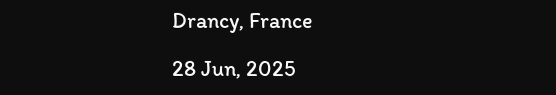Drancy, France

28 Jun, 2025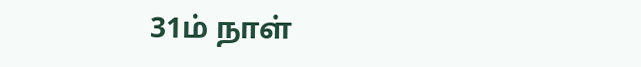31ம் நாள்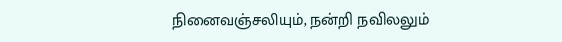நினைவஞ்சலியும், நன்றி நவிலலும்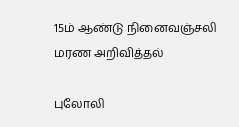15ம் ஆண்டு நினைவஞ்சலி
மரண அறிவித்தல்

புலோலி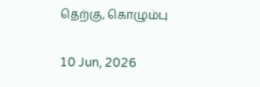தெற்கு, கொழும்பு

10 Jun, 2026